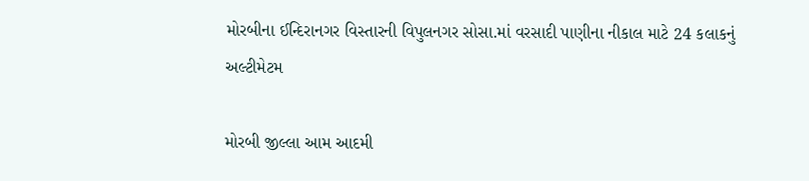મોરબીના ઈન્દિરાનગર વિસ્તારની વિપુલનગર સોસા.માં વરસાદી પાણીના નીકાલ માટે 24 કલાકનું અલ્ટીમેટમ

મોરબી જીલ્લા આમ આદમી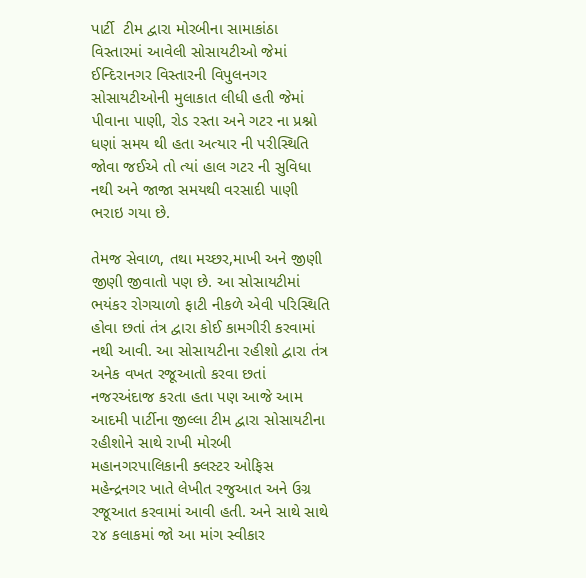પાર્ટી  ટીમ દ્વારા મોરબીના સામાકાંઠા વિસ્તારમાં આવેલી સોસાયટીઓ જેમાં ઈન્દિરાનગર વિસ્તારની વિપુલનગર સોસાયટીઓની મુલાકાત લીધી હતી જેમાં પીવાના પાણી, રોડ રસ્તા અને ગટર ના પ્રશ્નો ધણાં સમય થી હતા અત્યાર ની પરીસ્થિતિ જોવા જઈએ તો ત્યાં હાલ ગટર ની સુવિધા નથી અને જાજા સમયથી વરસાદી પાણી ભરાઇ ગયા છે.

તેમજ સેવાળ, તથા મચ્છર,માખી અને જીણી જીણી જીવાતો પણ છે. આ સોસાયટીમાં ભયંકર રોગચાળો ફાટી નીકળે એવી પરિસ્થિતિ હોવા છતાં તંત્ર દ્વારા કોઈ કામગીરી કરવામાં નથી આવી. આ સોસાયટીના રહીશો દ્વારા તંત્ર અનેક વખત રજૂઆતો કરવા છતાં નજરઅંદાજ કરતા હતા પણ આજે આમ આદમી પાર્ટીના જીલ્લા ટીમ દ્વારા સોસાયટીના રહીશોને સાથે રાખી મોરબી મહાનગરપાલિકાની ક્લસ્ટર ઓફિસ મહેન્દ્રનગર ખાતે લેખીત રજુઆત અને ઉગ્ર રજૂઆત કરવામાં આવી હતી. અને સાથે સાથે ૨૪ કલાકમાં જો આ માંગ સ્વીકાર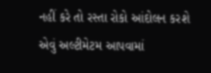નહીં કરે તો રસ્તા રોકો આંદોલન કરશે એવું અલ્ટીમેટમ આપવામાં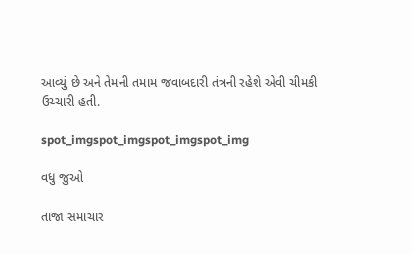આવ્યું છે અને તેમની તમામ જવાબદારી તંત્રની રહેશે એવી ચીમકી ઉચ્ચારી હતી.

spot_imgspot_imgspot_imgspot_img

વધુ જુઓ

તાજા સમાચાર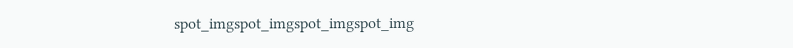spot_imgspot_imgspot_imgspot_img